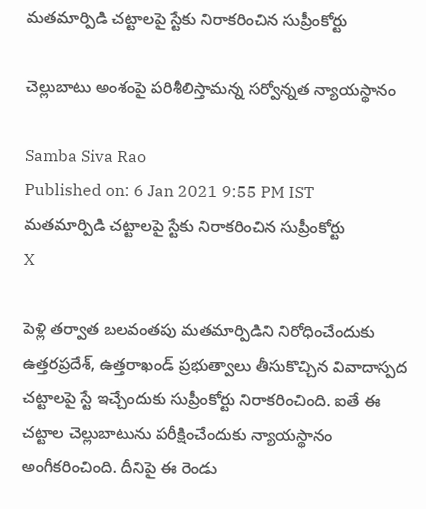మతమార్పిడి చట్టాలపై స్టేకు నిరాకరించిన సుప్రీంకోర్టు

చెల్లుబాటు అంశంపై పరిశీలిస్తామన్న సర్వోన్నత న్యాయస్థానం

Samba Siva Rao
Published on: 6 Jan 2021 9:55 PM IST
మతమార్పిడి చట్టాలపై స్టేకు నిరాకరించిన సుప్రీంకోర్టు
X

పెళ్లి తర్వాత బలవంతపు మతమార్పిడిని నిరోధించేందుకు ఉత్తరప్రదేశ్‌, ఉత్తరాఖండ్‌ ప్రభుత్వాలు తీసుకొచ్చిన వివాదాస్పద చట్టాలపై స్టే ఇచ్చేందుకు సుప్రీంకోర్టు నిరాకరించింది. ఐతే ఈ చట్టాల చెల్లుబాటును పరీక్షించేందుకు న్యాయస్థానం అంగీకరించింది. దీనిపై ఈ రెండు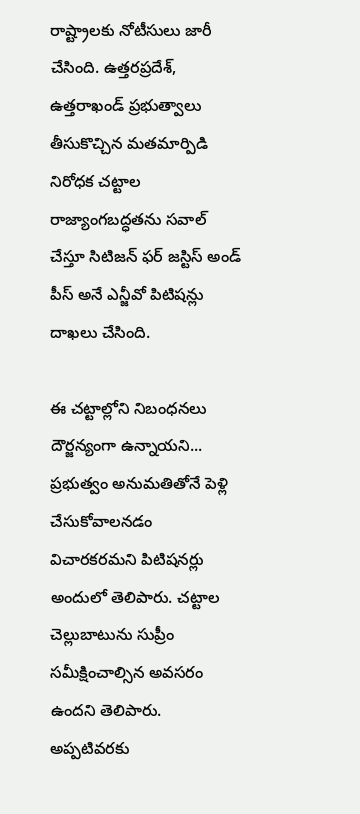రాష్ట్రాలకు నోటీసులు జారీ చేసింది. ఉత్తరప్రదేశ్‌, ఉత్తరాఖండ్‌ ప్రభుత్వాలు తీసుకొచ్చిన మతమార్పిడి నిరోధక చట్టాల రాజ్యాంగబద్ధతను సవాల్‌ చేస్తూ సిటిజన్‌ ఫర్‌ జస్టిస్‌ అండ్‌ పీస్ అనే ఎన్జీవో పిటిషన్లు దాఖలు చేసింది.

ఈ చట్టాల్లోని నిబంధనలు దౌర్జన్యంగా ఉన్నాయని... ప్రభుత్వం అనుమతితోనే పెళ్లి చేసుకోవాలనడం విచారకరమని పిటిషనర్లు అందులో తెలిపారు. చట్టాల చెల్లుబాటును సుప్రీం సమీక్షించాల్సిన అవసరం ఉందని తెలిపారు. అప్పటివరకు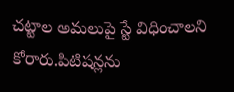చట్టాల అమలుపై స్టే విధించాలని కోరారు.పిటిషన్లను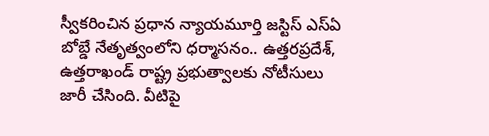స్వీకరించిన ప్రధాన న్యాయమూర్తి జస్టిస్‌ ఎస్‌ఏ బోబ్డే నేతృత్వంలోని ధర్మాసనం.. ఉత్తరప్రదేశ్‌, ఉత్తరాఖండ్‌ రాష్ట్ర ప్రభుత్వాలకు నోటీసులు జారీ చేసింది. వీటిపై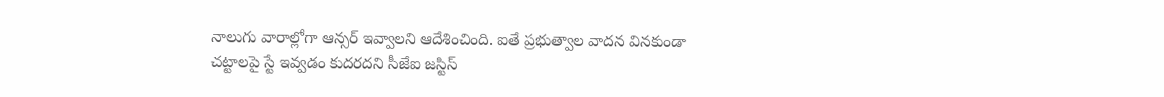నాలుగు వారాల్లోగా ఆన్సర్ ఇవ్వాలని ఆదేశించింది. ఐతే ప్రభుత్వాల వాదన వినకుండా చట్టాలపై స్టే ఇవ్వడం కుదరదని సీజేఐ జస్టిస్‌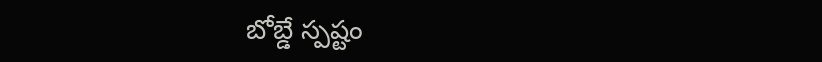బోబ్డే స్పష్టం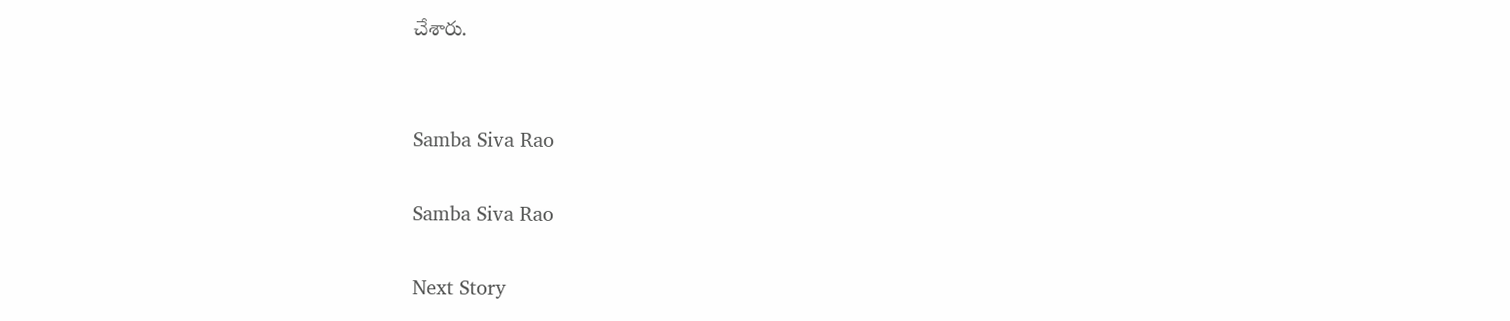చేశారు.


Samba Siva Rao

Samba Siva Rao

Next Story